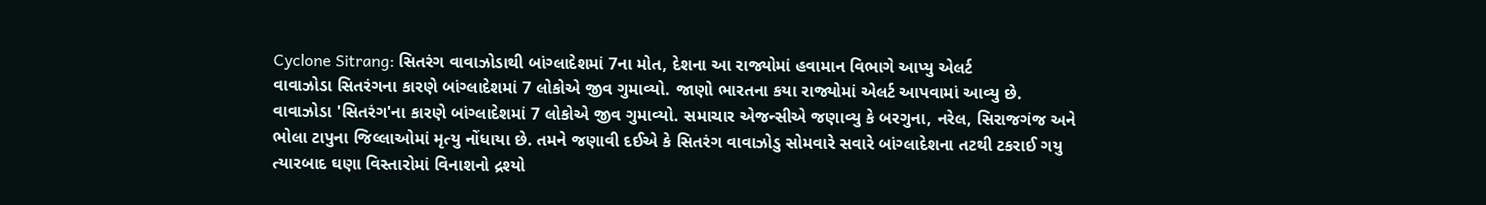Cyclone Sitrang: સિતરંગ વાવાઝોડાથી બાંગ્લાદેશમાં 7ના મોત, દેશના આ રાજ્યોમાં હવામાન વિભાગે આપ્યુ એલર્ટ
વાવાઝોડા સિતરંગના કારણે બાંગ્લાદેશમાં 7 લોકોએ જીવ ગુમાવ્યો. જાણો ભારતના કયા રાજ્યોમાં એલર્ટ આપવામાં આવ્યુ છે.
વાવાઝોડા 'સિતરંગ'ના કારણે બાંગ્લાદેશમાં 7 લોકોએ જીવ ગુમાવ્યો. સમાચાર એજન્સીએ જણાવ્યુ કે બરગુના, નરેલ, સિરાજગંજ અને ભોલા ટાપુના જિલ્લાઓમાં મૃત્યુ નોંધાયા છે. તમને જણાવી દઈએ કે સિતરંગ વાવાઝોડુ સોમવારે સવારે બાંગ્લાદેશના તટથી ટકરાઈ ગયુ ત્યારબાદ ઘણા વિસ્તારોમાં વિનાશનો દ્રશ્યો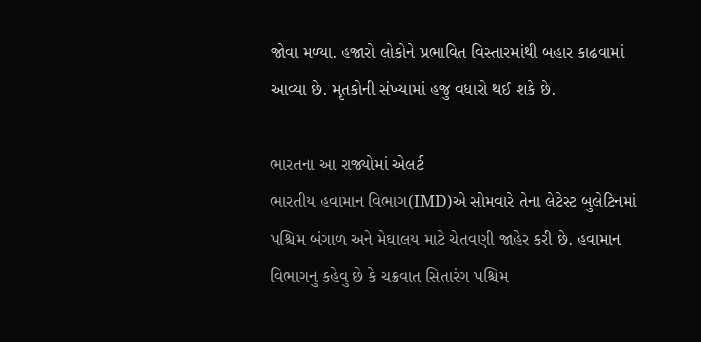જોવા મળ્યા. હજારો લોકોને પ્રભાવિત વિસ્તારમાંથી બહાર કાઢવામાં આવ્યા છે. મૃતકોની સંખ્યામાં હજુ વધારો થઈ શકે છે.

ભારતના આ રાજ્યોમાં એલર્ટ
ભારતીય હવામાન વિભાગ(IMD)એ સોમવારે તેના લેટેસ્ટ બુલેટિનમાં પશ્ચિમ બંગાળ અને મેઘાલય માટે ચેતવણી જાહેર કરી છે. હવામાન વિભાગનુ કહેવુ છે કે ચક્રવાત સિતારંગ પશ્ચિમ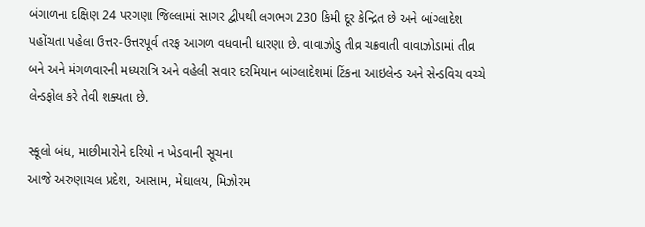બંગાળના દક્ષિણ 24 પરગણા જિલ્લામાં સાગર દ્વીપથી લગભગ 230 કિમી દૂર કેન્દ્રિત છે અને બાંગ્લાદેશ પહોંચતા પહેલા ઉત્તર-ઉત્તરપૂર્વ તરફ આગળ વધવાની ધારણા છે. વાવાઝોડુ તીવ્ર ચક્રવાતી વાવાઝોડામાં તીવ્ર બને અને મંગળવારની મધ્યરાત્રિ અને વહેલી સવાર દરમિયાન બાંગ્લાદેશમાં ટિંકના આઇલેન્ડ અને સેન્ડવિચ વચ્ચે લેન્ડફોલ કરે તેવી શક્યતા છે.

સ્કૂલો બંધ, માછીમારોને દરિયો ન ખેડવાની સૂચના
આજે અરુણાચલ પ્રદેશ, આસામ, મેઘાલય, મિઝોરમ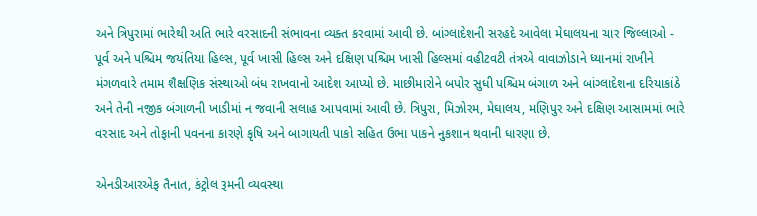અને ત્રિપુરામાં ભારેથી અતિ ભારે વરસાદની સંભાવના વ્યક્ત કરવામાં આવી છે. બાંગ્લાદેશની સરહદે આવેલા મેઘાલયના ચાર જિલ્લાઓ - પૂર્વ અને પશ્ચિમ જયંતિયા હિલ્સ, પૂર્વ ખાસી હિલ્સ અને દક્ષિણ પશ્ચિમ ખાસી હિલ્સમાં વહીટવટી તંત્રએ વાવાઝોડાને ધ્યાનમાં રાખીને મંગળવારે તમામ શૈક્ષણિક સંસ્થાઓ બંધ રાખવાનો આદેશ આપ્યો છે. માછીમારોને બપોર સુધી પશ્ચિમ બંગાળ અને બાંગ્લાદેશના દરિયાકાંઠે અને તેની નજીક બંગાળની ખાડીમાં ન જવાની સલાહ આપવામાં આવી છે. ત્રિપુરા, મિઝોરમ, મેઘાલય, મણિપુર અને દક્ષિણ આસામમાં ભારે વરસાદ અને તોફાની પવનના કારણે કૃષિ અને બાગાયતી પાકો સહિત ઉભા પાકને નુકશાન થવાની ધારણા છે.

એનડીઆરએફ તૈનાત, કંટ્રોલ રૂમની વ્યવસ્થા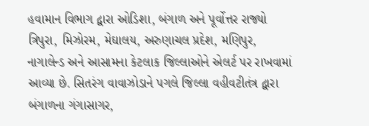હવામાન વિભાગ દ્વારા ઓડિશા, બંગાળ અને પૂર્વોત્તર રાજ્યો ત્રિપુરા, મિઝોરમ, મેઘાલય, અરુણાચલ પ્રદેશ, મણિપુર, નાગાલેન્ડ અને આસામના કેટલાક જિલ્લાઓને એલર્ટ પર રાખવામાં આવ્યા છે. સિતરંગ વાવાઝોડાને પગલે જિલ્લા વહીવટીતંત્ર દ્વારા બંગાળના ગંગાસાગર,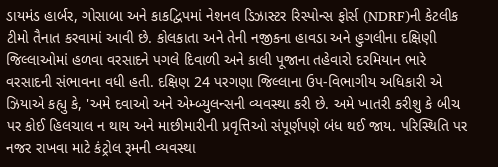ડાયમંડ હાર્બર, ગોસાબા અને કાકદ્વિપમાં નેશનલ ડિઝાસ્ટર રિસ્પોન્સ ફોર્સ (NDRF)ની કેટલીક ટીમો તૈનાત કરવામાં આવી છે. કોલકાતા અને તેની નજીકના હાવડા અને હુગલીના દક્ષિણી જિલ્લાઓમાં હળવા વરસાદને પગલે દિવાળી અને કાલી પૂજાના તહેવારો દરમિયાન ભારે વરસાદની સંભાવના વધી હતી. દક્ષિણ 24 પરગણા જિલ્લાના ઉપ-વિભાગીય અધિકારી એ ઝિયાએ કહ્યુ કે, 'અમે દવાઓ અને એમ્બ્યુલન્સની વ્યવસ્થા કરી છે. અમે ખાતરી કરીશુ કે બીચ પર કોઈ હિલચાલ ન થાય અને માછીમારીની પ્રવૃત્તિઓ સંપૂર્ણપણે બંધ થઈ જાય. પરિસ્થિતિ પર નજર રાખવા માટે કંટ્રોલ રૂમની વ્યવસ્થા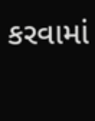કરવામાં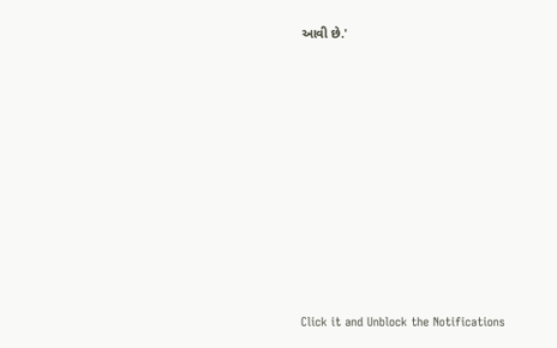આવી છે.'












Click it and Unblock the Notifications